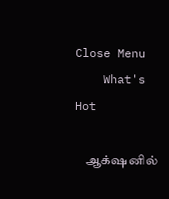Close Menu
    What's Hot

    ஆக்‌ஷனில்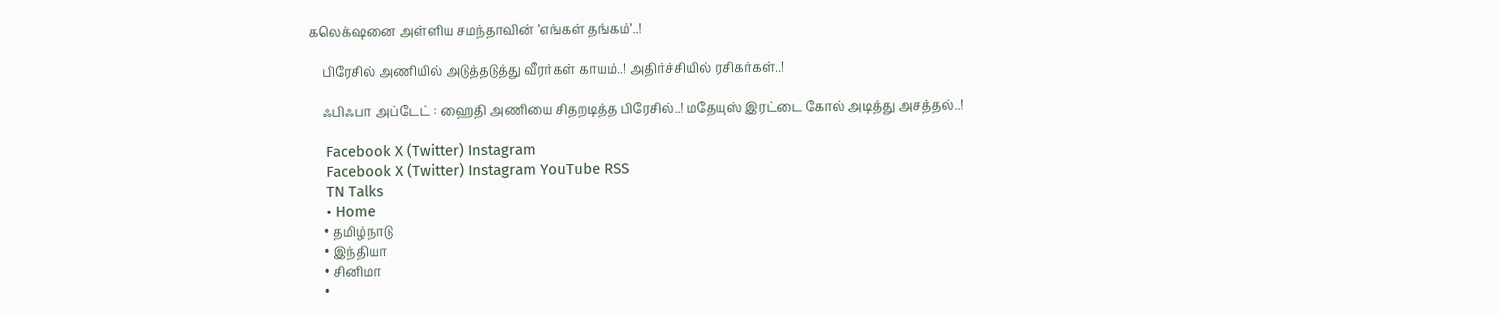கலெக்‌ஷனை அள்ளிய சமந்தாவின் ’எங்கள் தங்கம்’..!

    பிரேசில் அணியில் அடுத்தடுத்து வீரர்கள் காயம்..! அதிர்ச்சியில் ரசிகர்கள்..!

    ஃபிஃபா அப்டேட் : ஹைதி அணியை சிதறடித்த பிரேசில்..! மதேயுஸ் இரட்டை கோல் அடித்து அசத்தல்..!

    Facebook X (Twitter) Instagram
    Facebook X (Twitter) Instagram YouTube RSS
    TN Talks
    • Home
    • தமிழ்நாடு
    • இந்தியா
    • சினிமா
    •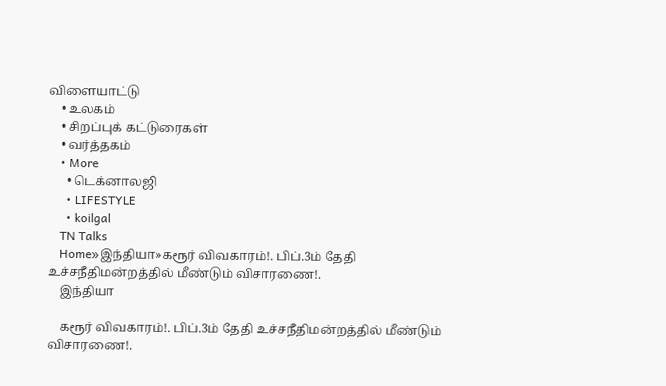விளையாட்டு
    • உலகம்
    • சிறப்புக் கட்டுரைகள்
    • வர்த்தகம்
    • More
      • டெக்னாலஜி
      • LIFESTYLE
      • koilgal
    TN Talks
    Home»இந்தியா»கரூர் விவகாரம்!. பிப்.3ம் தேதி உச்சநீதிமன்றத்தில் மீண்டும் விசாரணை!.
    இந்தியா

    கரூர் விவகாரம்!. பிப்.3ம் தேதி உச்சநீதிமன்றத்தில் மீண்டும் விசாரணை!.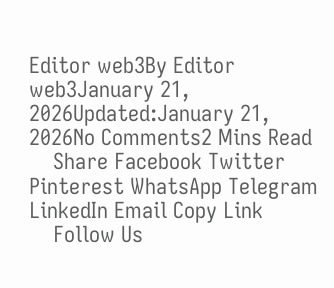Editor web3By Editor web3January 21, 2026Updated:January 21, 2026No Comments2 Mins Read
    Share Facebook Twitter Pinterest WhatsApp Telegram LinkedIn Email Copy Link
    Follow Us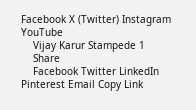Facebook X (Twitter) Instagram YouTube
    Vijay Karur Stampede 1
    Share
    Facebook Twitter LinkedIn Pinterest Email Copy Link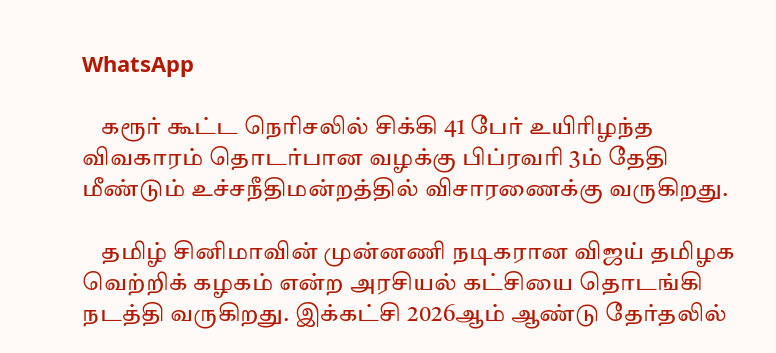WhatsApp

    கரூர் கூட்ட நெரிசலில் சிக்கி 41 பேர் உயிரிழந்த விவகாரம் தொடர்பான வழக்கு பிப்ரவரி 3ம் தேதி மீண்டும் உச்சநீதிமன்றத்தில் விசாரணைக்கு வருகிறது.

    தமிழ் சினிமாவின் முன்னணி நடிகரான விஜய் தமிழக வெற்றிக் கழகம் என்ற அரசியல் கட்சியை தொடங்கி நடத்தி வருகிறது. இக்கட்சி 2026ஆம் ஆண்டு தேர்தலில்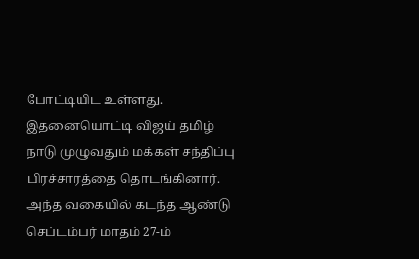போட்டியிட உள்ளது. இதனையொட்டி விஜய் தமிழ் நாடு முழுவதும் மக்கள் சந்திப்பு பிரச்சாரத்தை தொடங்கினார். அந்த வகையில் கடந்த ஆண்டு செப்டம்பர் மாதம் 27-ம்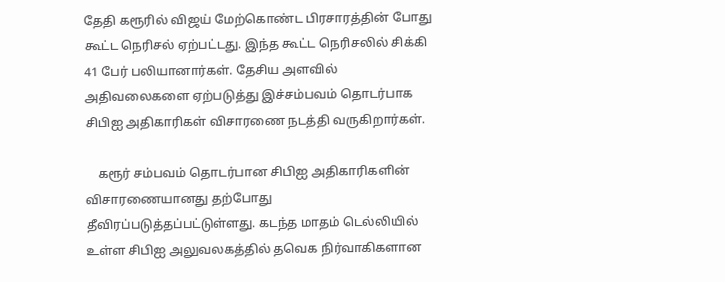தேதி கரூரில் விஜய் மேற்கொண்ட பிரசாரத்தின் போது கூட்ட நெரிசல் ஏற்பட்டது. இந்த கூட்ட நெரிசலில் சிக்கி 41 பேர் பலியானார்கள். தேசிய அளவில் அதிவலைகளை ஏற்படுத்து இச்சம்பவம் தொடர்பாக சிபிஐ அதிகாரிகள் விசாரணை நடத்தி வருகிறார்கள்.

    கரூர் சம்பவம் தொடர்பான சிபிஐ அதிகாரிகளின் விசாரணையானது தற்போது தீவிரப்படுத்தப்பட்டுள்ளது. கடந்த மாதம் டெல்லியில் உள்ள சிபிஐ அலுவலகத்தில் தவெக நிர்வாகிகளான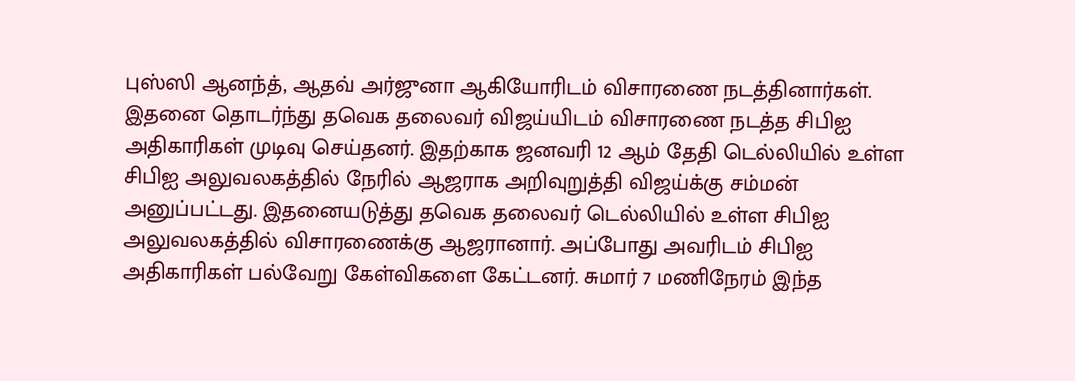புஸ்ஸி ஆனந்த், ஆதவ் அர்ஜுனா ஆகியோரிடம் விசாரணை நடத்தினார்கள். இதனை தொடர்ந்து தவெக தலைவர் விஜய்யிடம் விசாரணை நடத்த சிபிஐ அதிகாரிகள் முடிவு செய்தனர். இதற்காக ஜனவரி 12 ஆம் தேதி டெல்லியில் உள்ள சிபிஐ அலுவலகத்தில் நேரில் ஆஜராக அறிவுறுத்தி விஜய்க்கு சம்மன் அனுப்பட்டது. இதனையடுத்து தவெக தலைவர் டெல்லியில் உள்ள சிபிஐ அலுவலகத்தில் விசாரணைக்கு ஆஜரானார். அப்போது அவரிடம் சிபிஐ அதிகாரிகள் பல்வேறு கேள்விகளை கேட்டனர். சுமார் 7 மணிநேரம் இந்த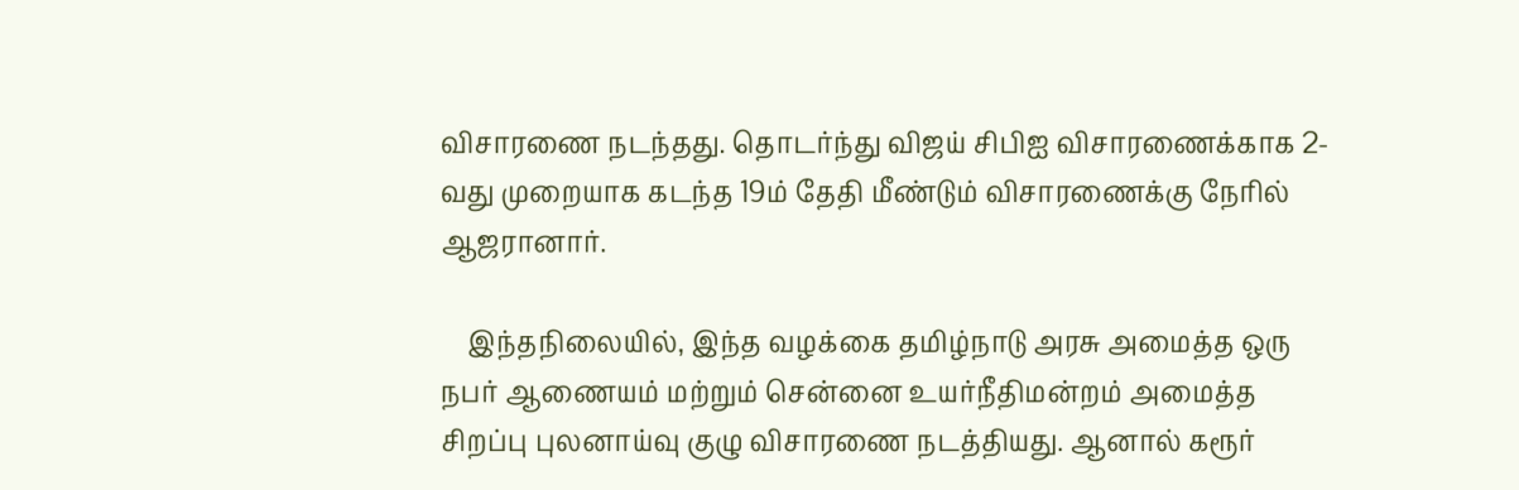விசாரணை நடந்தது. தொடர்ந்து விஜய் சிபிஐ விசாரணைக்காக 2-வது முறையாக கடந்த 19ம் தேதி மீண்டும் விசாரணைக்கு நேரில் ஆஜரானார்.

    இந்தநிலையில், இந்த வழக்கை தமிழ்நாடு அரசு அமைத்த ஒரு நபர் ஆணையம் மற்றும் சென்னை உயர்நீதிமன்றம் அமைத்த சிறப்பு புலனாய்வு குழு விசாரணை நடத்தியது. ஆனால் கரூர்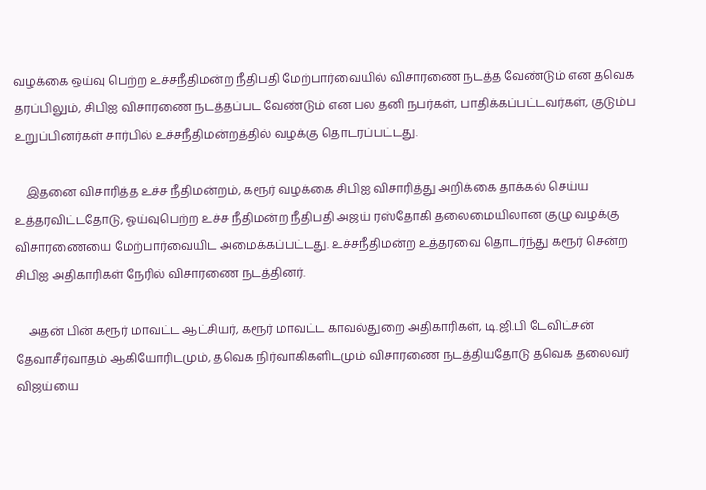வழக்கை ஒய்வு பெற்ற உச்சநீதிமன்ற நீதிபதி மேற்பார்வையில் விசாரணை நடத்த வேண்டும் என தவெக தரப்பிலும், சிபிஐ விசாரணை நடத்தப்பட வேண்டும் என பல தனி நபர்கள், பாதிக்கப்பட்டவர்கள், குடும்ப உறுப்பினர்கள் சார்பில் உச்சநீதிமன்றத்தில் வழக்கு தொடரப்பட்டது.

    இதனை விசாரித்த உச்ச நீதிமன்றம், கரூர் வழக்கை சிபிஐ விசாரித்து அறிக்கை தாக்கல் செய்ய உத்தரவிட்டதோடு, ஓய்வுபெற்ற உச்ச நீதிமன்ற நீதிபதி அஜய் ரஸ்தோகி தலைமையிலான குழு வழக்கு விசாரணையை மேற்பார்வையிட அமைக்கப்பட்டது. உச்சநீதிமன்ற உத்தரவை தொடர்ந்து கரூர் சென்ற சிபிஐ அதிகாரிகள் நேரில் விசாரணை நடத்தினர்.

    அதன் பின் கரூர் மாவட்ட ஆட்சியர், கரூர் மாவட்ட காவல்துறை அதிகாரிகள், டி.ஜி.பி டேவிட்சன் தேவாசீர்வாதம் ஆகியோரிடமும், தவெக நிர்வாகிகளிடமும் விசாரணை நடத்தியதோடு தவெக தலைவர் விஜய்யை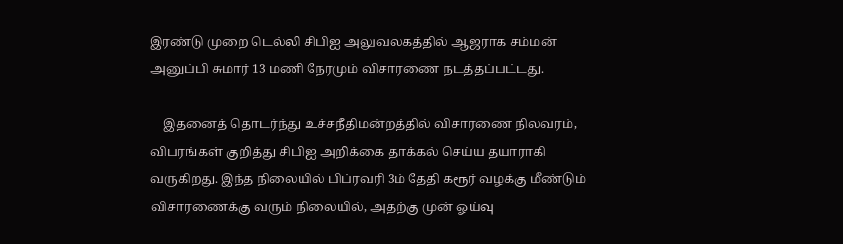இரண்டு முறை டெல்லி சிபிஐ அலுவலகத்தில் ஆஜராக சம்மன் அனுப்பி சுமார் 13 மணி நேரமும் விசாரணை நடத்தப்பட்டது.

    இதனைத் தொடர்ந்து உச்சநீதிமன்றத்தில் விசாரணை நிலவரம், விபரங்கள் குறித்து சிபிஐ அறிக்கை தாக்கல் செய்ய தயாராகி வருகிறது. இந்த நிலையில் பிப்ரவரி 3ம் தேதி கரூர் வழக்கு மீண்டும் விசாரணைக்கு வரும் நிலையில், அதற்கு முன் ஓய்வு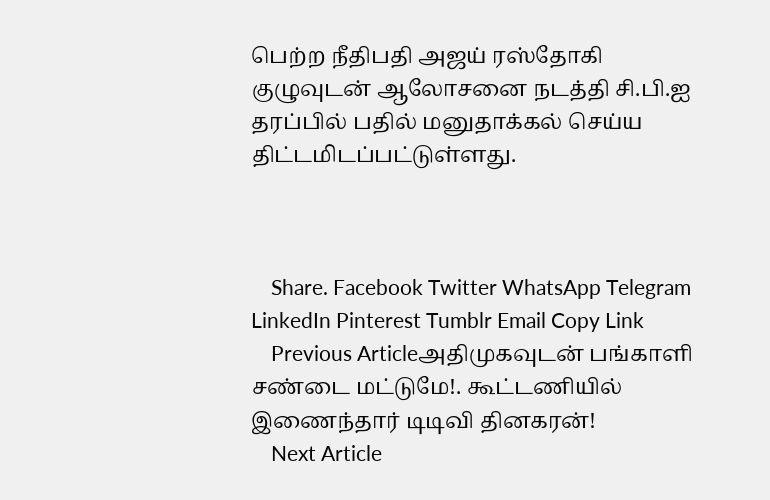பெற்ற நீதிபதி அஜய் ரஸ்தோகி குழுவுடன் ஆலோசனை நடத்தி சி.பி.ஐ தரப்பில் பதில் மனுதாக்கல் செய்ய திட்டமிடப்பட்டுள்ளது.



    Share. Facebook Twitter WhatsApp Telegram LinkedIn Pinterest Tumblr Email Copy Link
    Previous Articleஅதிமுகவுடன் பங்காளி சண்டை மட்டுமே!. கூட்டணியில் இணைந்தார் டிடிவி தினகரன்!
    Next Article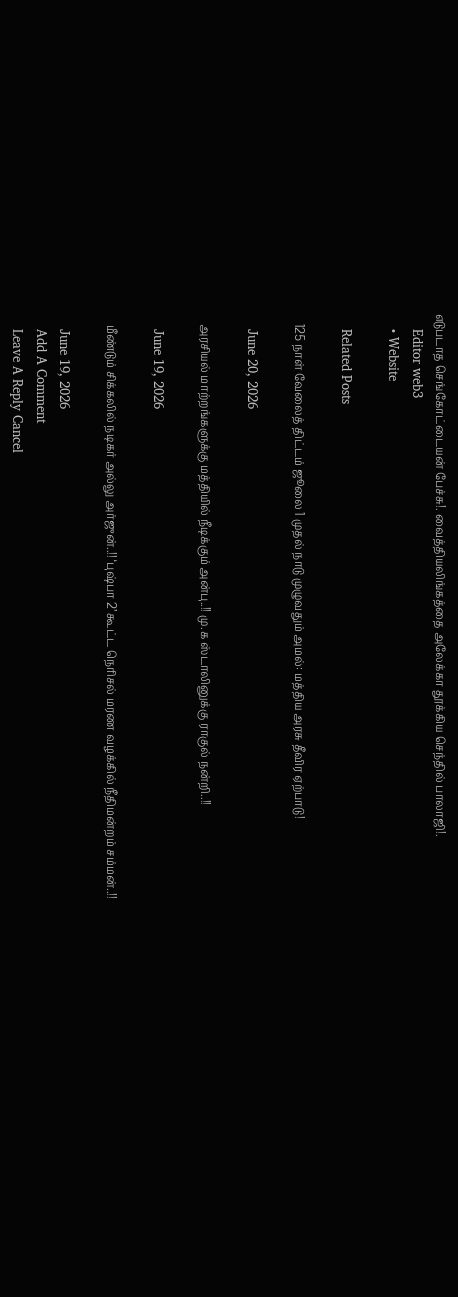எடுபடாத செங்கோட்டையன் பேச்சு!. வைத்தியலிங்கத்தை அலேக்கா தூக்கிய செந்தில் பாலாஜி!.
    Editor web3
    • Website

    Related Posts

    125 நாள் வேலைத் திட்டம் ஜூலை 1 முதல் நாடு முழுவதும் அமல்: மத்திய அரசு தீவிர ஏற்பாடு!

    June 20, 2026

    அரசியல் மாற்றங்களுக்கு மத்தியில் நீடிக்கும் அன்பு..!! மு.க ஸ்டாலினுக்கு ராகுல் நன்றி..!!

    June 19, 2026

    மீண்டும் சிக்கலில் நடிகர் அல்லு அர்ஜுன்..!! ‘புஷ்பா 2’ கூட்ட நெரிசல் மரண வழக்கில் நீதிமன்றம் சம்மன்..!!

    June 19, 2026
    Add A Comment
    Leave A Reply Cancel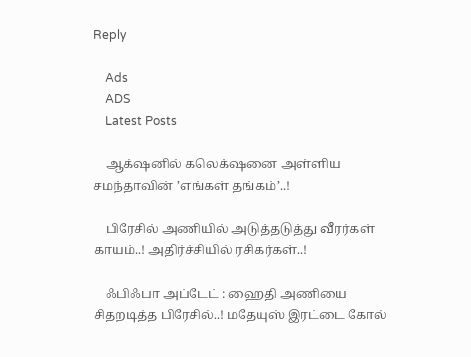Reply

    Ads
    ADS
    Latest Posts

    ஆக்‌ஷனில் கலெக்‌ஷனை அள்ளிய சமந்தாவின் ’எங்கள் தங்கம்’..!

    பிரேசில் அணியில் அடுத்தடுத்து வீரர்கள் காயம்..! அதிர்ச்சியில் ரசிகர்கள்..!

    ஃபிஃபா அப்டேட் : ஹைதி அணியை சிதறடித்த பிரேசில்..! மதேயுஸ் இரட்டை கோல்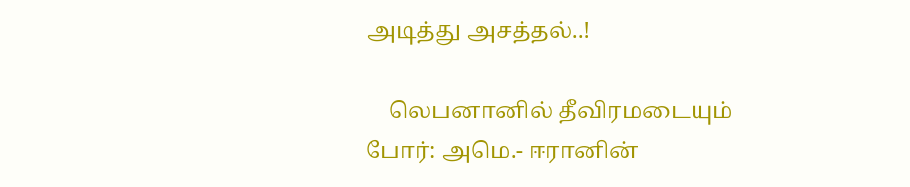அடித்து அசத்தல்..!

    லெபனானில் தீவிரமடையும் போர்: அமெ.- ஈரானின்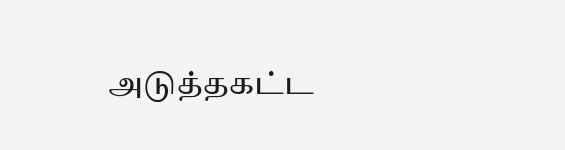அடுத்தகட்ட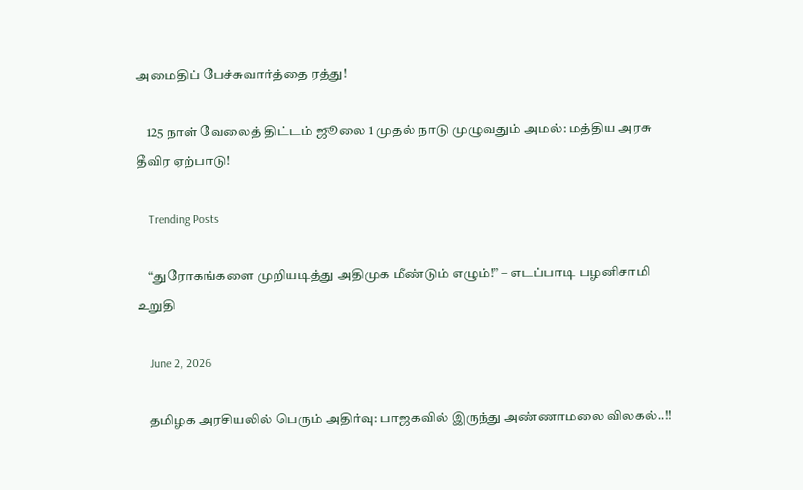அமைதிப் பேச்சுவார்த்தை ரத்து!

    125 நாள் வேலைத் திட்டம் ஜூலை 1 முதல் நாடு முழுவதும் அமல்: மத்திய அரசு தீவிர ஏற்பாடு!

    Trending Posts

    “துரோகங்களை முறியடித்து அதிமுக மீண்டும் எழும்!” – எடப்பாடி பழனிசாமி  உறுதி

    June 2, 2026

    தமிழக அரசியலில் பெரும் அதிர்வு: பாஜகவில் இருந்து அண்ணாமலை விலகல்..!!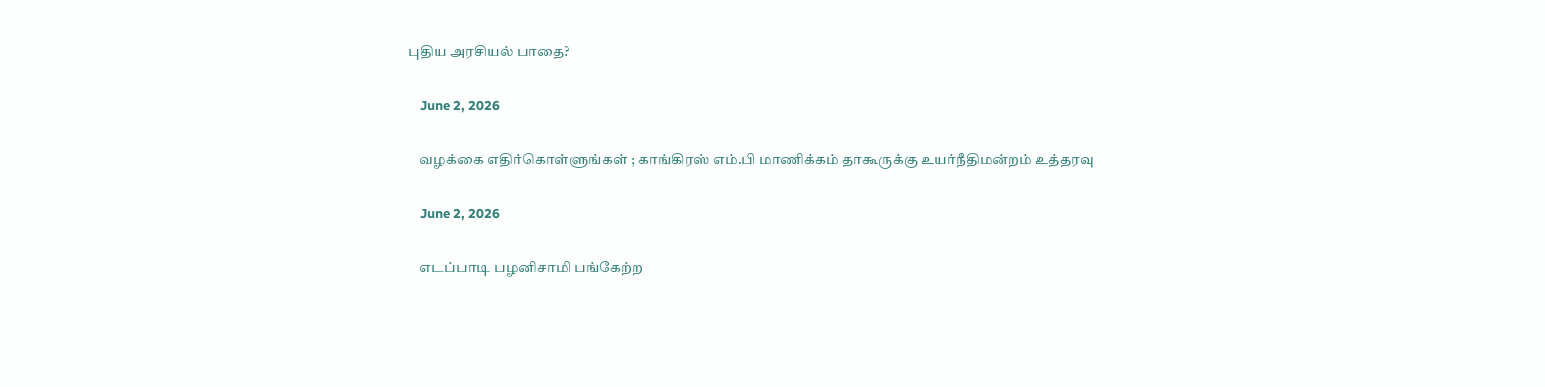புதிய அரசியல் பாதை?

    June 2, 2026

    வழக்கை எதிர்கொள்ளுங்கள் ; காங்கிரஸ் எம்.பி மாணிக்கம் தாகூருக்கு உயர்நீதிமன்றம் உத்தரவு

    June 2, 2026

    எடப்பாடி பழனிசாமி பங்கேற்ற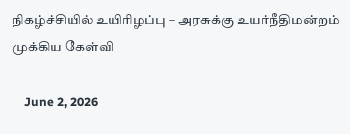நிகழ்ச்சியில் உயிரிழப்பு – அரசுக்கு உயர்நீதிமன்றம் முக்கிய கேள்வி

    June 2, 2026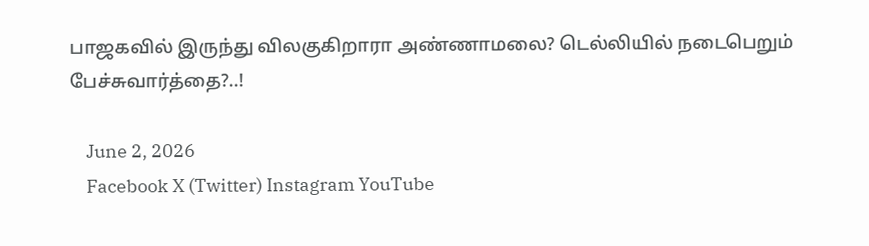பாஜகவில் இருந்து விலகுகிறாரா அண்ணாமலை? டெல்லியில் நடைபெறும் பேச்சுவார்த்தை?..!

    June 2, 2026
    Facebook X (Twitter) Instagram YouTube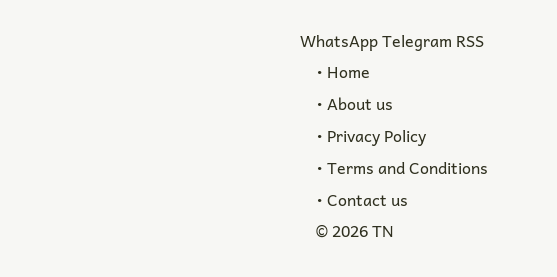WhatsApp Telegram RSS
    • Home
    • About us
    • Privacy Policy
    • Terms and Conditions
    • Contact us
    © 2026 TN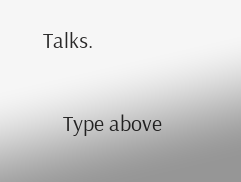Talks.

    Type above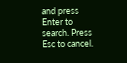and press Enter to search. Press Esc to cancel.